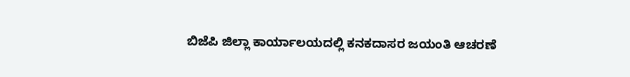ಬಿಜೆಪಿ ಜಿಲ್ಲಾ ಕಾರ್ಯಾಲಯದಲ್ಲಿ ಕನಕದಾಸರ ಜಯಂತಿ ಆಚರಣೆ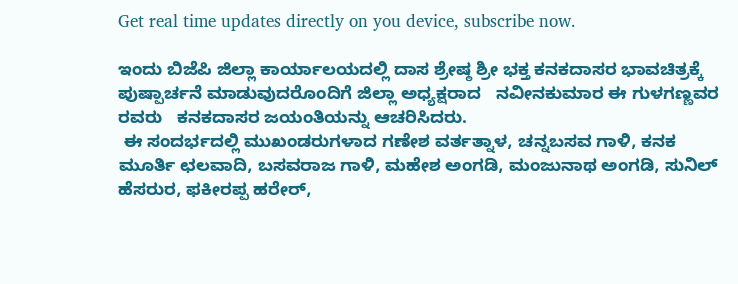Get real time updates directly on you device, subscribe now.

ಇಂದು ಬಿಜೆಪಿ ಜಿಲ್ಲಾ ಕಾರ್ಯಾಲಯದಲ್ಲಿ ದಾಸ ಶ್ರೇಷ್ಠ ಶ್ರೀ ಭಕ್ತ ಕನಕದಾಸರ ಭಾವಚಿತ್ರಕ್ಕೆ ಪುಷ್ಪಾರ್ಚನೆ ಮಾಡುವುದರೊಂದಿಗೆ ಜಿಲ್ಲಾ ಅಧ್ಯಕ್ಷರಾದ   ನವೀನಕುಮಾರ ಈ ಗುಳಗಣ್ಣವರ ರವರು   ಕನಕದಾಸರ ಜಯಂತಿಯನ್ನು ಆಚರಿಸಿದರು.
 ಈ ಸಂದರ್ಭದಲ್ಲಿ ಮುಖಂಡರುಗಳಾದ ಗಣೇಶ ವರ್ತತ್ನಾಳ, ಚನ್ನಬಸವ ಗಾಳಿ, ಕನಕ ಮೂರ್ತಿ ಛಲವಾದಿ, ಬಸವರಾಜ ಗಾಳಿ, ಮಹೇಶ ಅಂಗಡಿ, ಮಂಜುನಾಥ ಅಂಗಡಿ, ಸುನಿಲ್ ಹೆಸರುರ, ಫಕೀರಪ್ಪ ಹರೇರ್,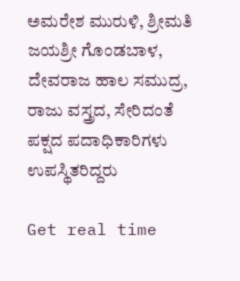ಅಮರೇಶ ಮುರುಳಿ, ಶ್ರೀಮತಿ ಜಯಶ್ರೀ ಗೊಂಡಬಾಳ, ದೇವರಾಜ ಹಾಲ ಸಮುದ್ರ, ರಾಜು ವಸ್ತ್ರದ, ಸೇರಿದಂತೆ ಪಕ್ಷದ ಪದಾಧಿಕಾರಿಗಳು ಉಪಸ್ಥಿತರಿದ್ದರು

Get real time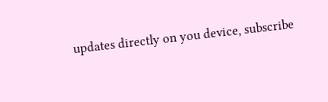updates directly on you device, subscribe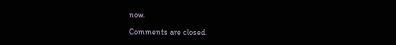now.

Comments are closed.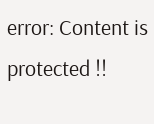error: Content is protected !!